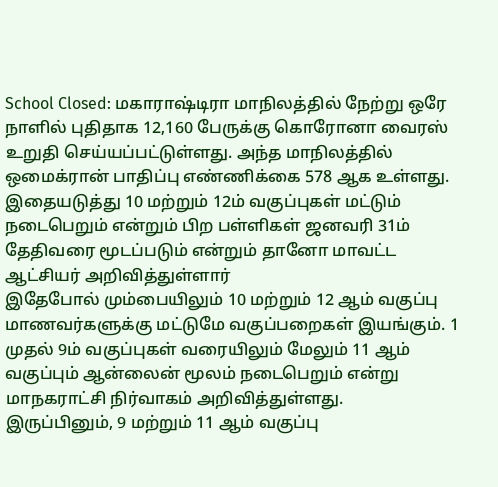School Closed: மகாராஷ்டிரா மாநிலத்தில் நேற்று ஒரே நாளில் புதிதாக 12,160 பேருக்கு கொரோனா வைரஸ் உறுதி செய்யப்பட்டுள்ளது. அந்த மாநிலத்தில் ஒமைக்ரான் பாதிப்பு எண்ணிக்கை 578 ஆக உள்ளது.
இதையடுத்து 10 மற்றும் 12ம் வகுப்புகள் மட்டும் நடைபெறும் என்றும் பிற பள்ளிகள் ஜனவரி 31ம் தேதிவரை மூடப்படும் என்றும் தானோ மாவட்ட ஆட்சியர் அறிவித்துள்ளார்
இதேபோல் மும்பையிலும் 10 மற்றும் 12 ஆம் வகுப்பு மாணவர்களுக்கு மட்டுமே வகுப்பறைகள் இயங்கும். 1 முதல் 9ம் வகுப்புகள் வரையிலும் மேலும் 11 ஆம் வகுப்பும் ஆன்லைன் மூலம் நடைபெறும் என்று மாநகராட்சி நிர்வாகம் அறிவித்துள்ளது.
இருப்பினும், 9 மற்றும் 11 ஆம் வகுப்பு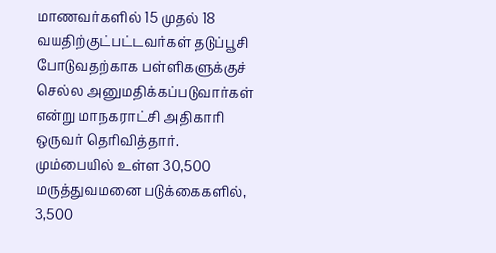மாணவர்களில் 15 முதல் 18 வயதிற்குட்பட்டவர்கள் தடுப்பூசி போடுவதற்காக பள்ளிகளுக்குச் செல்ல அனுமதிக்கப்படுவார்கள் என்று மாநகராட்சி அதிகாரி ஒருவர் தெரிவித்தார்.
மும்பையில் உள்ள 30,500 மருத்துவமனை படுக்கைகளில், 3,500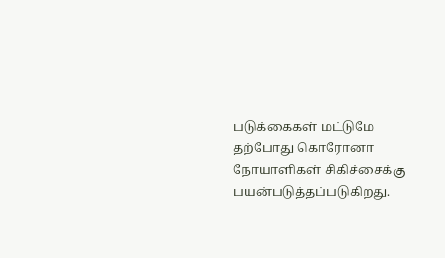படுக்கைகள் மட்டுமே தற்போது கொரோனா நோயாளிகள் சிகிச்சைக்கு பயன்படுத்தப்படுகிறது.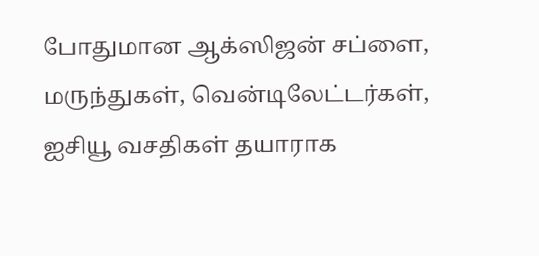போதுமான ஆக்ஸிஜன் சப்ளை, மருந்துகள், வென்டிலேட்டர்கள், ஐசியூ வசதிகள் தயாராக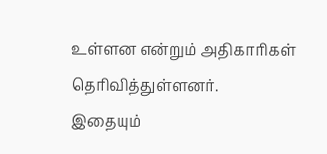உள்ளன என்றும் அதிகாரிகள் தெரிவித்துள்ளனர்.
இதையும்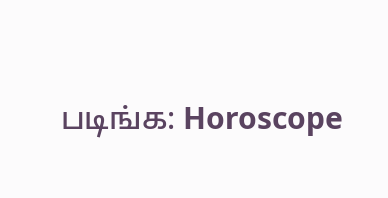படிங்க: Horoscope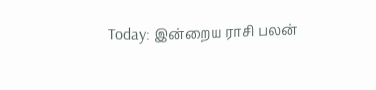Today: இன்றைய ராசி பலன்